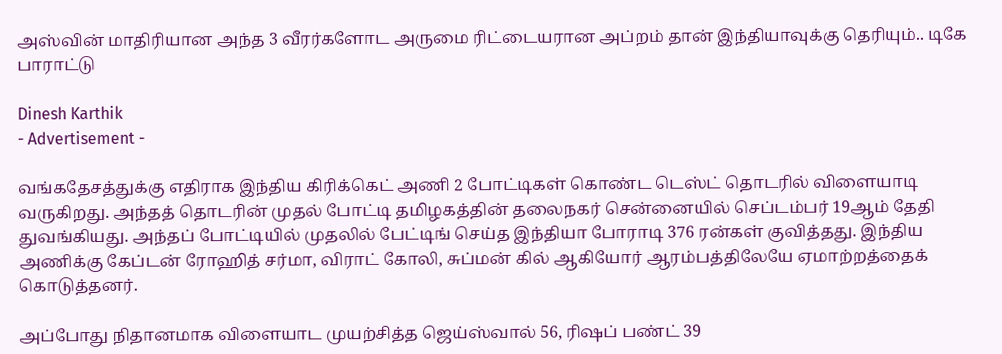அஸ்வின் மாதிரியான அந்த 3 வீரர்களோட அருமை ரிட்டையரான அப்றம் தான் இந்தியாவுக்கு தெரியும்.. டிகே பாராட்டு

Dinesh Karthik
- Advertisement -

வங்கதேசத்துக்கு எதிராக இந்திய கிரிக்கெட் அணி 2 போட்டிகள் கொண்ட டெஸ்ட் தொடரில் விளையாடி வருகிறது. அந்தத் தொடரின் முதல் போட்டி தமிழகத்தின் தலைநகர் சென்னையில் செப்டம்பர் 19ஆம் தேதி துவங்கியது. அந்தப் போட்டியில் முதலில் பேட்டிங் செய்த இந்தியா போராடி 376 ரன்கள் குவித்தது. இந்திய அணிக்கு கேப்டன் ரோஹித் சர்மா, விராட் கோலி, சுப்மன் கில் ஆகியோர் ஆரம்பத்திலேயே ஏமாற்றத்தைக் கொடுத்தனர்.

அப்போது நிதானமாக விளையாட முயற்சித்த ஜெய்ஸ்வால் 56, ரிஷப் பண்ட் 39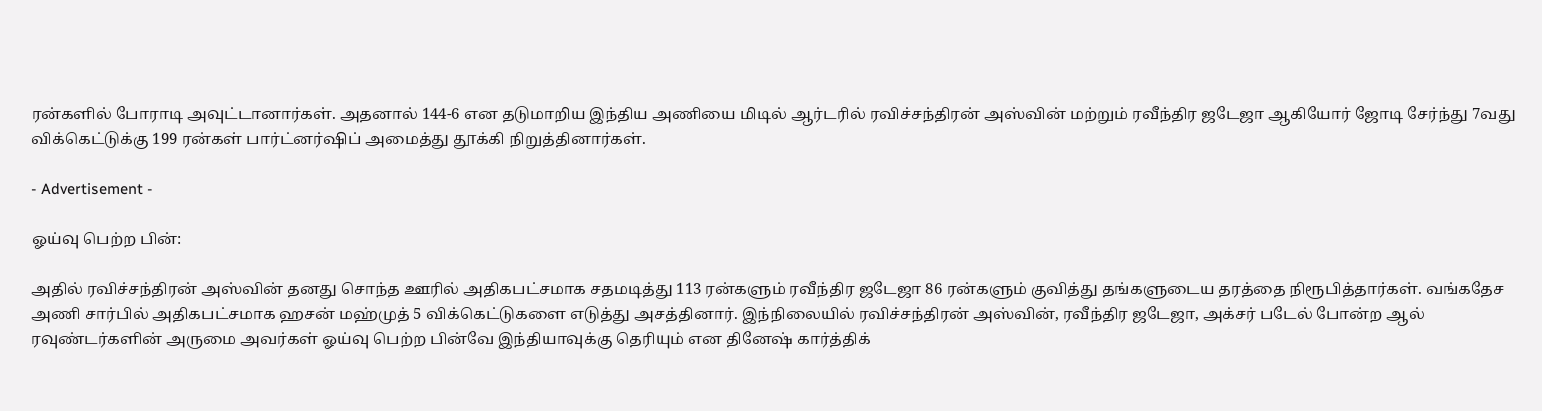ரன்களில் போராடி அவுட்டானார்கள். அதனால் 144-6 என தடுமாறிய இந்திய அணியை மிடில் ஆர்டரில் ரவிச்சந்திரன் அஸ்வின் மற்றும் ரவீந்திர ஜடேஜா ஆகியோர் ஜோடி சேர்ந்து 7வது விக்கெட்டுக்கு 199 ரன்கள் பார்ட்னர்ஷிப் அமைத்து தூக்கி நிறுத்தினார்கள்.

- Advertisement -

ஓய்வு பெற்ற பின்:

அதில் ரவிச்சந்திரன் அஸ்வின் தனது சொந்த ஊரில் அதிகபட்சமாக சதமடித்து 113 ரன்களும் ரவீந்திர ஜடேஜா 86 ரன்களும் குவித்து தங்களுடைய தரத்தை நிரூபித்தார்கள். வங்கதேச அணி சார்பில் அதிகபட்சமாக ஹசன் மஹ்முத் 5 விக்கெட்டுகளை எடுத்து அசத்தினார். இந்நிலையில் ரவிச்சந்திரன் அஸ்வின், ரவீந்திர ஜடேஜா, அக்சர் படேல் போன்ற ஆல் ரவுண்டர்களின் அருமை அவர்கள் ஓய்வு பெற்ற பின்வே இந்தியாவுக்கு தெரியும் என தினேஷ் கார்த்திக்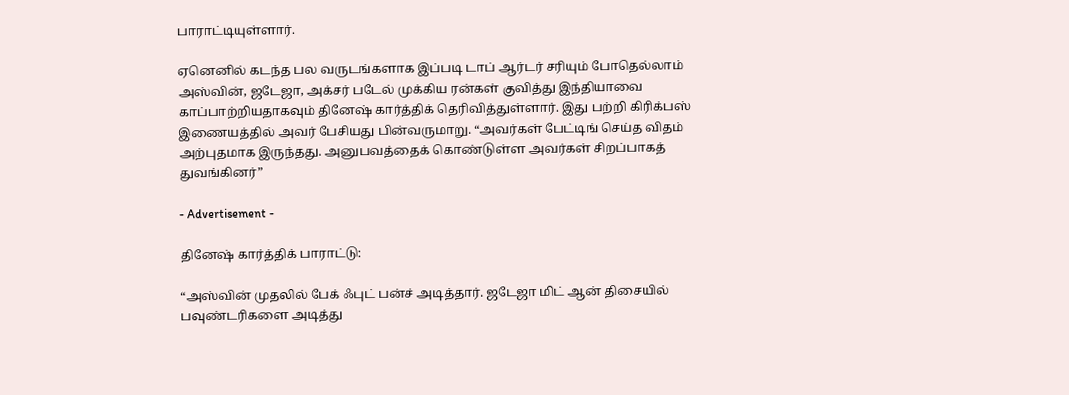பாராட்டியுள்ளார்.

ஏனெனில் கடந்த பல வருடங்களாக இப்படி டாப் ஆர்டர் சரியும் போதெல்லாம் அஸ்வின், ஜடேஜா, அக்சர் படேல் முக்கிய ரன்கள் குவித்து இந்தியாவை காப்பாற்றியதாகவும் தினேஷ் கார்த்திக் தெரிவித்துள்ளார். இது பற்றி கிரிக்பஸ் இணையத்தில் அவர் பேசியது பின்வருமாறு. “அவர்கள் பேட்டிங் செய்த விதம் அற்புதமாக இருந்தது. அனுபவத்தைக் கொண்டுள்ள அவர்கள் சிறப்பாகத் துவங்கினர்”

- Advertisement -

தினேஷ் கார்த்திக் பாராட்டு:

“அஸ்வின் முதலில் பேக் ஃபுட் பன்ச் அடித்தார். ஜடேஜா மிட் ஆன் திசையில் பவுண்டரிகளை அடித்து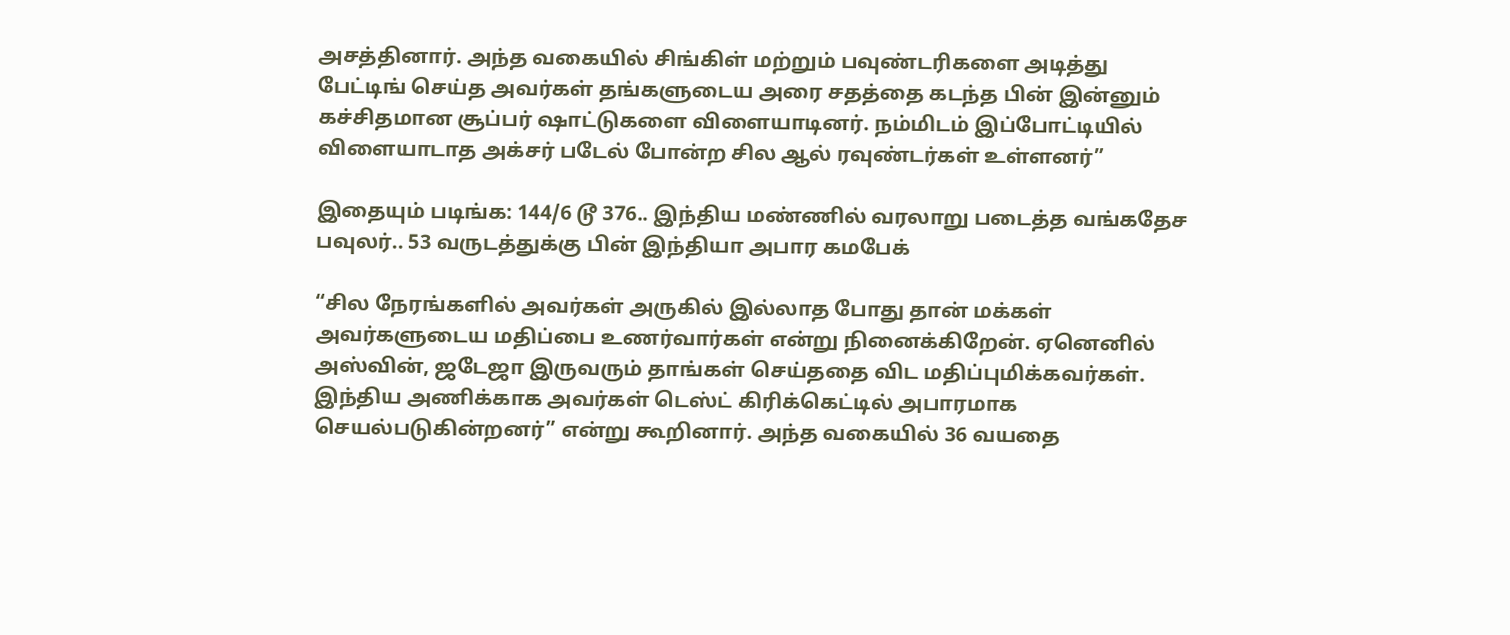அசத்தினார். அந்த வகையில் சிங்கிள் மற்றும் பவுண்டரிகளை அடித்து பேட்டிங் செய்த அவர்கள் தங்களுடைய அரை சதத்தை கடந்த பின் இன்னும் கச்சிதமான சூப்பர் ஷாட்டுகளை விளையாடினர். நம்மிடம் இப்போட்டியில் விளையாடாத அக்சர் படேல் போன்ற சில ஆல் ரவுண்டர்கள் உள்ளனர்”

இதையும் படிங்க: 144/6 டூ 376.. இந்திய மண்ணில் வரலாறு படைத்த வங்கதேச பவுலர்.. 53 வருடத்துக்கு பின் இந்தியா அபார கமபேக்

“சில நேரங்களில் அவர்கள் அருகில் இல்லாத போது தான் மக்கள் அவர்களுடைய மதிப்பை உணர்வார்கள் என்று நினைக்கிறேன். ஏனெனில் அஸ்வின், ஜடேஜா இருவரும் தாங்கள் செய்ததை விட மதிப்புமிக்கவர்கள். இந்திய அணிக்காக அவர்கள் டெஸ்ட் கிரிக்கெட்டில் அபாரமாக செயல்படுகின்றனர்” என்று கூறினார். அந்த வகையில் 36 வயதை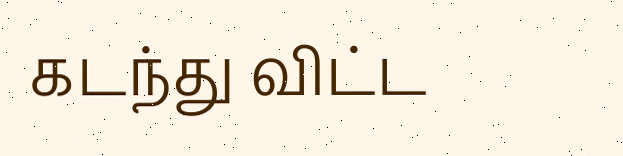கடந்து விட்ட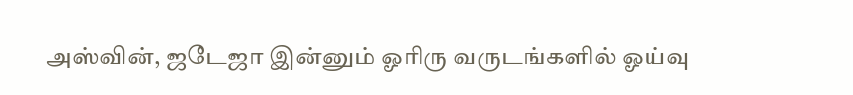அஸ்வின், ஜடேஜா இன்னும் ஓரிரு வருடங்களில் ஓய்வு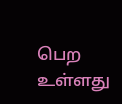பெற உள்ளது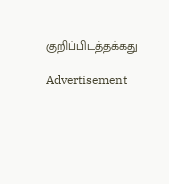குறிப்பிடத்தக்கது

Advertisement